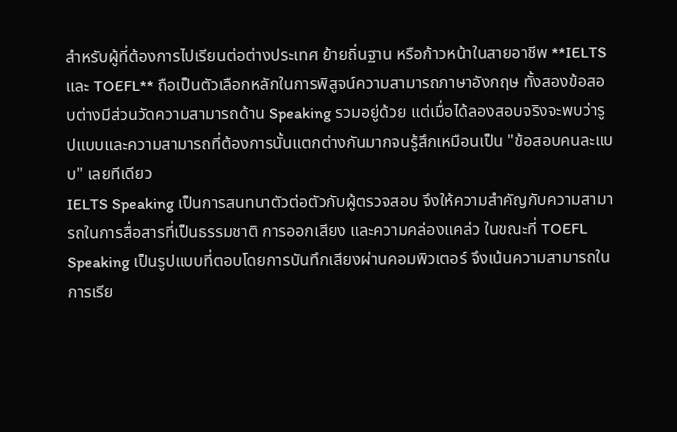สำหรับผู้ที่ต้องการไปเรียนต่อต่างประเทศ ย้ายถิ่นฐาน หรือก้าวหน้าในสายอาชีพ **IELTS และ TOEFL** ถือเป็นตัวเลือกหลักในการพิสูจน์ความสามารถภาษาอังกฤษ ทั้งสองข้อสอบต่างมีส่วนวัดความสามารถด้าน Speaking รวมอยู่ด้วย แต่เมื่อได้ลองสอบจริงจะพบว่ารูปแบบและความสามารถที่ต้องการนั้นแตกต่างกันมากจนรู้สึกเหมือนเป็น "ข้อสอบคนละแบบ" เลยทีเดียว
IELTS Speaking เป็นการสนทนาตัวต่อตัวกับผู้ตรวจสอบ จึงให้ความสำคัญกับความสามารถในการสื่อสารที่เป็นธรรมชาติ การออกเสียง และความคล่องแคล่ว ในขณะที่ TOEFL Speaking เป็นรูปแบบที่ตอบโดยการบันทึกเสียงผ่านคอมพิวเตอร์ จึงเน้นความสามารถในการเรีย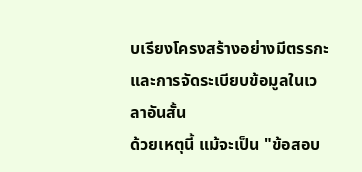บเรียงโครงสร้างอย่างมีตรรกะและการจัดระเบียบข้อมูลในเวลาอันสั้น
ด้วยเหตุนี้ แม้จะเป็น "ข้อสอบ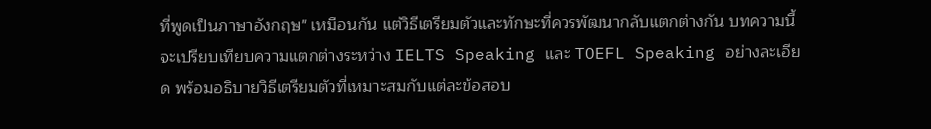ที่พูดเป็นภาษาอังกฤษ" เหมือนกัน แต่วิธีเตรียมตัวและทักษะที่ควรพัฒนากลับแตกต่างกัน บทความนี้จะเปรียบเทียบความแตกต่างระหว่าง IELTS Speaking และ TOEFL Speaking อย่างละเอียด พร้อมอธิบายวิธีเตรียมตัวที่เหมาะสมกับแต่ละข้อสอบ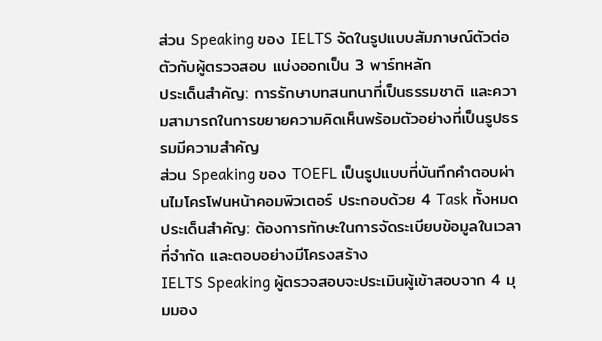ส่วน Speaking ของ IELTS จัดในรูปแบบสัมภาษณ์ตัวต่อตัวกับผู้ตรวจสอบ แบ่งออกเป็น 3 พาร์ทหลัก
ประเด็นสำคัญ: การรักษาบทสนทนาที่เป็นธรรมชาติ และความสามารถในการขยายความคิดเห็นพร้อมตัวอย่างที่เป็นรูปธรรมมีความสำคัญ
ส่วน Speaking ของ TOEFL เป็นรูปแบบที่บันทึกคำตอบผ่านไมโครโฟนหน้าคอมพิวเตอร์ ประกอบด้วย 4 Task ทั้งหมด
ประเด็นสำคัญ: ต้องการทักษะในการจัดระเบียบข้อมูลในเวลาที่จำกัด และตอบอย่างมีโครงสร้าง
IELTS Speaking ผู้ตรวจสอบจะประเมินผู้เข้าสอบจาก 4 มุมมอง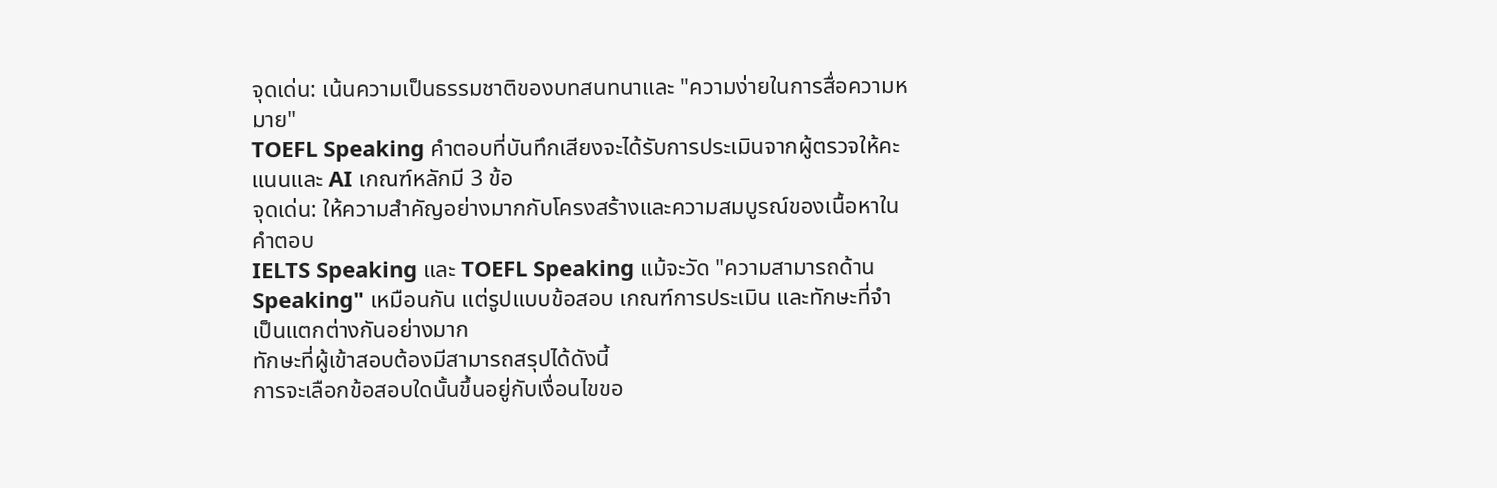จุดเด่น: เน้นความเป็นธรรมชาติของบทสนทนาและ "ความง่ายในการสื่อความหมาย"
TOEFL Speaking คำตอบที่บันทึกเสียงจะได้รับการประเมินจากผู้ตรวจให้คะแนนและ AI เกณฑ์หลักมี 3 ข้อ
จุดเด่น: ให้ความสำคัญอย่างมากกับโครงสร้างและความสมบูรณ์ของเนื้อหาในคำตอบ
IELTS Speaking และ TOEFL Speaking แม้จะวัด "ความสามารถด้าน Speaking" เหมือนกัน แต่รูปแบบข้อสอบ เกณฑ์การประเมิน และทักษะที่จำเป็นแตกต่างกันอย่างมาก
ทักษะที่ผู้เข้าสอบต้องมีสามารถสรุปได้ดังนี้
การจะเลือกข้อสอบใดนั้นขึ้นอยู่กับเงื่อนไขขอ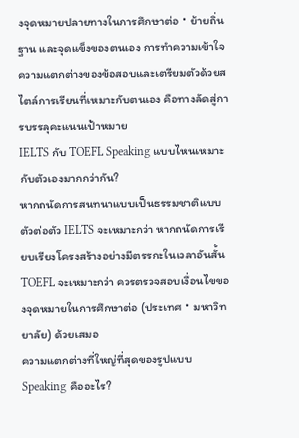งจุดหมายปลายทางในการศึกษาต่อ・ย้ายถิ่นฐาน และจุดแข็งของตนเอง การทำความเข้าใจความแตกต่างของข้อสอบและเตรียมตัวด้วยสไตล์การเรียนที่เหมาะกับตนเอง คือทางลัดสู่การบรรลุคะแนนเป้าหมาย
IELTS กับ TOEFL Speaking แบบไหนเหมาะกับตัวเองมากกว่ากัน?
หากถนัดการสนทนาแบบเป็นธรรมชาติแบบตัวต่อตัว IELTS จะเหมาะกว่า หากถนัดการเรียบเรียงโครงสร้างอย่างมีตรรกะในเวลาอันสั้น TOEFL จะเหมาะกว่า ควรตรวจสอบเงื่อนไขของจุดหมายในการศึกษาต่อ (ประเทศ・มหาวิทยาลัย) ด้วยเสมอ
ความแตกต่างที่ใหญ่ที่สุดของรูปแบบ Speaking คืออะไร?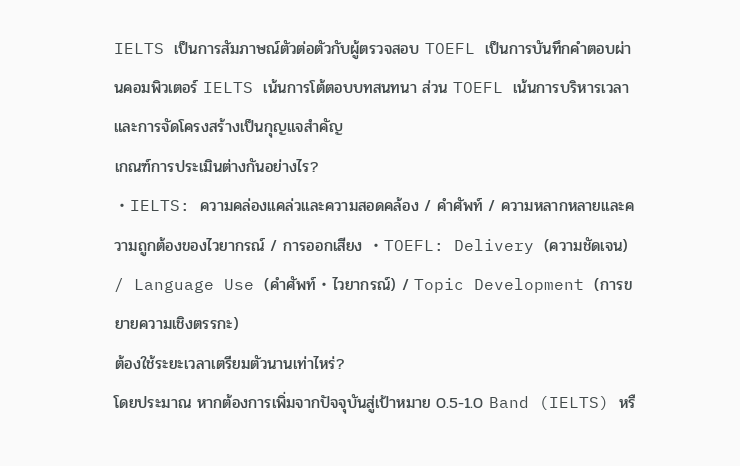IELTS เป็นการสัมภาษณ์ตัวต่อตัวกับผู้ตรวจสอบ TOEFL เป็นการบันทึกคำตอบผ่านคอมพิวเตอร์ IELTS เน้นการโต้ตอบบทสนทนา ส่วน TOEFL เน้นการบริหารเวลาและการจัดโครงสร้างเป็นกุญแจสำคัญ
เกณฑ์การประเมินต่างกันอย่างไร?
・IELTS: ความคล่องแคล่วและความสอดคล้อง / คำศัพท์ / ความหลากหลายและความถูกต้องของไวยากรณ์ / การออกเสียง ・TOEFL: Delivery (ความชัดเจน) / Language Use (คำศัพท์・ไวยากรณ์) / Topic Development (การขยายความเชิงตรรกะ)
ต้องใช้ระยะเวลาเตรียมตัวนานเท่าไหร่?
โดยประมาณ หากต้องการเพิ่มจากปัจจุบันสู่เป้าหมาย 0.5-1.0 Band (IELTS) หรื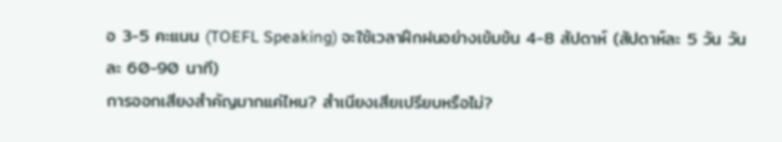อ 3-5 คะแนน (TOEFL Speaking) จะใช้เวลาฝึกฝนอย่างเข้มข้น 4-8 สัปดาห์ (สัปดาห์ละ 5 วัน วันละ 60-90 นาที)
การออกเสียงสำคัญมากแค่ไหน? สำเนียงเสียเปรียบหรือไม่?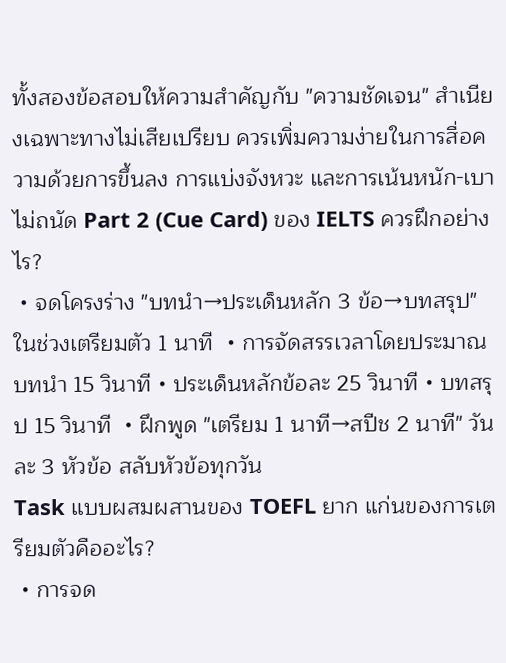ทั้งสองข้อสอบให้ความสำคัญกับ "ความชัดเจน" สำเนียงเฉพาะทางไม่เสียเปรียบ ควรเพิ่มความง่ายในการสื่อความด้วยการขึ้นลง การแบ่งจังหวะ และการเน้นหนัก-เบา
ไม่ถนัด Part 2 (Cue Card) ของ IELTS ควรฝึกอย่างไร?
・จดโครงร่าง "บทนำ→ประเด็นหลัก 3 ข้อ→บทสรุป" ในช่วงเตรียมตัว 1 นาที ・การจัดสรรเวลาโดยประมาณ บทนำ 15 วินาที・ประเด็นหลักข้อละ 25 วินาที・บทสรุป 15 วินาที ・ฝึกพูด "เตรียม 1 นาที→สปีช 2 นาที" วันละ 3 หัวข้อ สลับหัวข้อทุกวัน
Task แบบผสมผสานของ TOEFL ยาก แก่นของการเตรียมตัวคืออะไร?
・การจด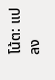โน้ต: แปลง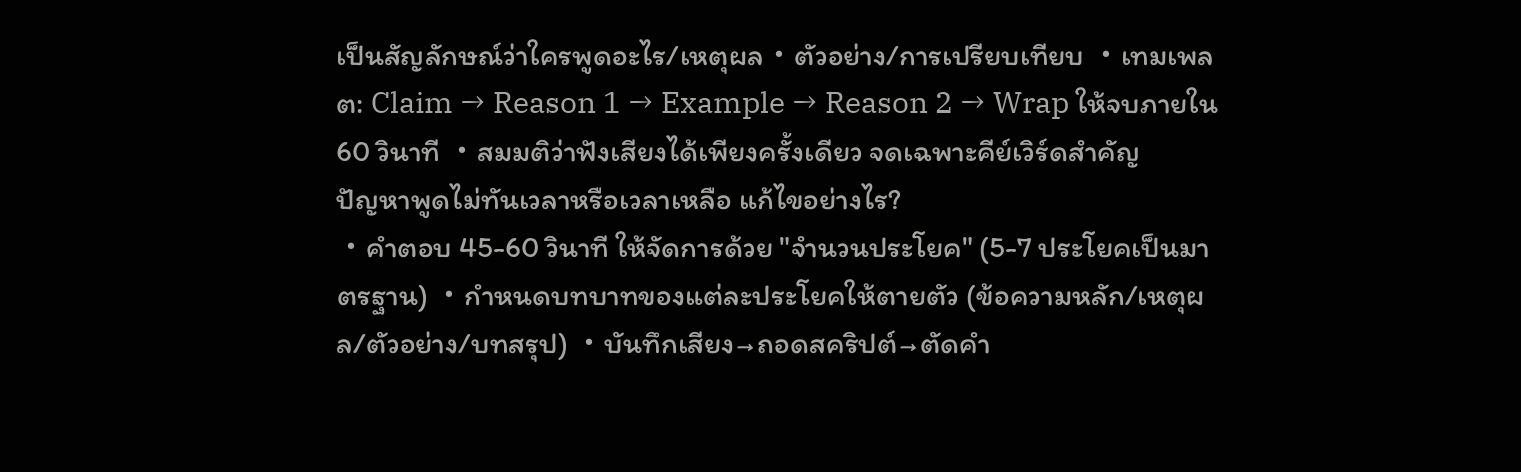เป็นสัญลักษณ์ว่าใครพูดอะไร/เหตุผล・ตัวอย่าง/การเปรียบเทียบ ・เทมเพลต: Claim → Reason 1 → Example → Reason 2 → Wrap ให้จบภายใน 60 วินาที ・สมมติว่าฟังเสียงได้เพียงครั้งเดียว จดเฉพาะคีย์เวิร์ดสำคัญ
ปัญหาพูดไม่ทันเวลาหรือเวลาเหลือ แก้ไขอย่างไร?
・คำตอบ 45-60 วินาที ให้จัดการด้วย "จำนวนประโยค" (5-7 ประโยคเป็นมาตรฐาน) ・กำหนดบทบาทของแต่ละประโยคให้ตายตัว (ข้อความหลัก/เหตุผล/ตัวอย่าง/บทสรุป) ・บันทึกเสียง→ถอดสคริปต์→ตัดคำ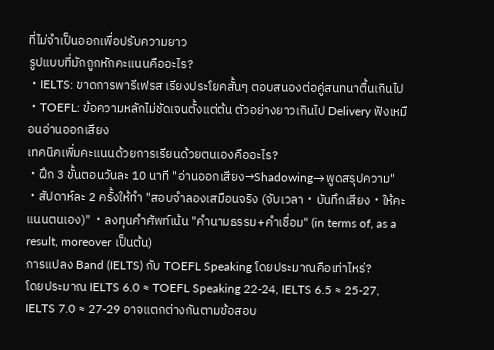ที่ไม่จำเป็นออกเพื่อปรับความยาว
รูปแบบที่มักถูกหักคะแนนคืออะไร?
・IELTS: ขาดการพารีเฟรส เรียงประโยคสั้นๆ ตอบสนองต่อคู่สนทนาตื้นเกินไป ・TOEFL: ข้อความหลักไม่ชัดเจนตั้งแต่ต้น ตัวอย่างยาวเกินไป Delivery ฟังเหมือนอ่านออกเสียง
เทคนิคเพิ่มคะแนนด้วยการเรียนด้วยตนเองคืออะไร?
・ฝึก 3 ขั้นตอนวันละ 10 นาที "อ่านออกเสียง→Shadowing→พูดสรุปความ" ・สัปดาห์ละ 2 ครั้งให้ทำ "สอบจำลองเสมือนจริง (จับเวลา・บันทึกเสียง・ให้คะแนนตนเอง)" ・ลงทุนคำศัพท์เน้น "คำนามธรรม+คำเชื่อม" (in terms of, as a result, moreover เป็นต้น)
การแปลง Band (IELTS) กับ TOEFL Speaking โดยประมาณคือเท่าไหร่?
โดยประมาณ IELTS 6.0 ≈ TOEFL Speaking 22-24, IELTS 6.5 ≈ 25-27, IELTS 7.0 ≈ 27-29 อาจแตกต่างกันตามข้อสอบ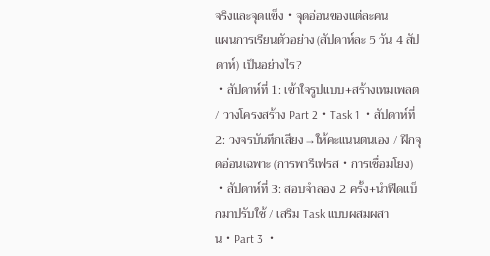จริงและจุดแข็ง・จุดอ่อนของแต่ละคน
แผนการเรียนตัวอย่าง (สัปดาห์ละ 5 วัน 4 สัปดาห์) เป็นอย่างไร?
・สัปดาห์ที่ 1: เข้าใจรูปแบบ+สร้างเทมเพลต / วางโครงสร้าง Part 2・Task 1 ・สัปดาห์ที่ 2: วงจรบันทึกเสียง→ให้คะแนนตนเอง / ฝึกจุดอ่อนเฉพาะ (การพารีเฟรส・การเชื่อมโยง) ・สัปดาห์ที่ 3: สอบจำลอง 2 ครั้ง+นำฟีดแบ็กมาปรับใช้ / เสริม Task แบบผสมผสาน・Part 3 ・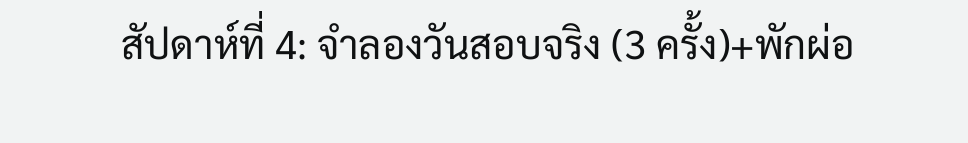สัปดาห์ที่ 4: จำลองวันสอบจริง (3 ครั้ง)+พักผ่อ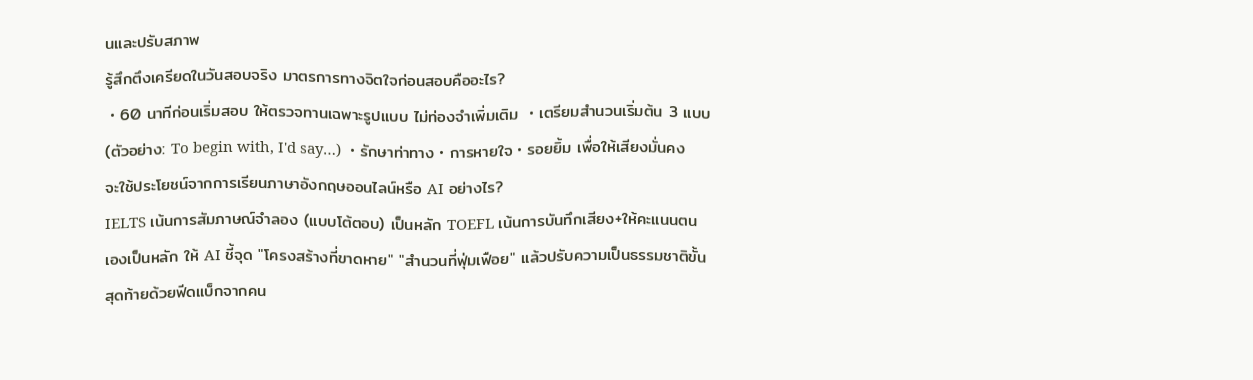นและปรับสภาพ
รู้สึกตึงเครียดในวันสอบจริง มาตรการทางจิตใจก่อนสอบคืออะไร?
・60 นาทีก่อนเริ่มสอบ ให้ตรวจทานเฉพาะรูปแบบ ไม่ท่องจำเพิ่มเติม ・เตรียมสำนวนเริ่มต้น 3 แบบ (ตัวอย่าง: To begin with, I'd say…) ・รักษาท่าทาง・การหายใจ・รอยยิ้ม เพื่อให้เสียงมั่นคง
จะใช้ประโยชน์จากการเรียนภาษาอังกฤษออนไลน์หรือ AI อย่างไร?
IELTS เน้นการสัมภาษณ์จำลอง (แบบโต้ตอบ) เป็นหลัก TOEFL เน้นการบันทึกเสียง+ให้คะแนนตนเองเป็นหลัก ให้ AI ชี้จุด "โครงสร้างที่ขาดหาย" "สำนวนที่ฟุ่มเฟือย" แล้วปรับความเป็นธรรมชาติขั้นสุดท้ายด้วยฟีดแบ็กจากคน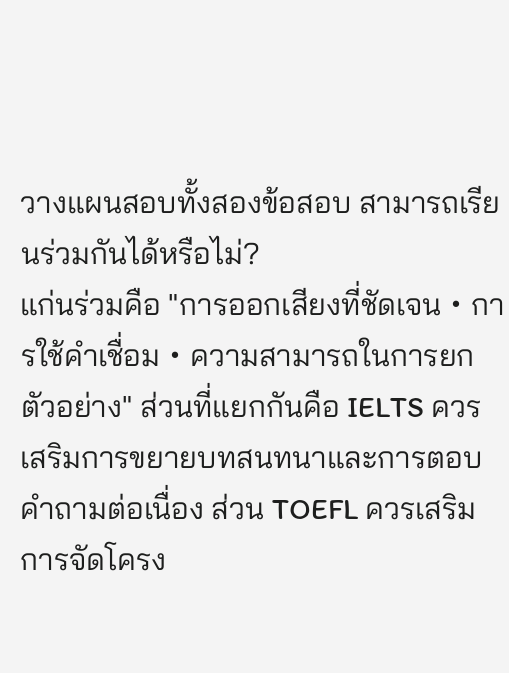วางแผนสอบทั้งสองข้อสอบ สามารถเรียนร่วมกันได้หรือไม่?
แก่นร่วมคือ "การออกเสียงที่ชัดเจน・การใช้คำเชื่อม・ความสามารถในการยกตัวอย่าง" ส่วนที่แยกกันคือ IELTS ควรเสริมการขยายบทสนทนาและการตอบคำถามต่อเนื่อง ส่วน TOEFL ควรเสริมการจัดโครง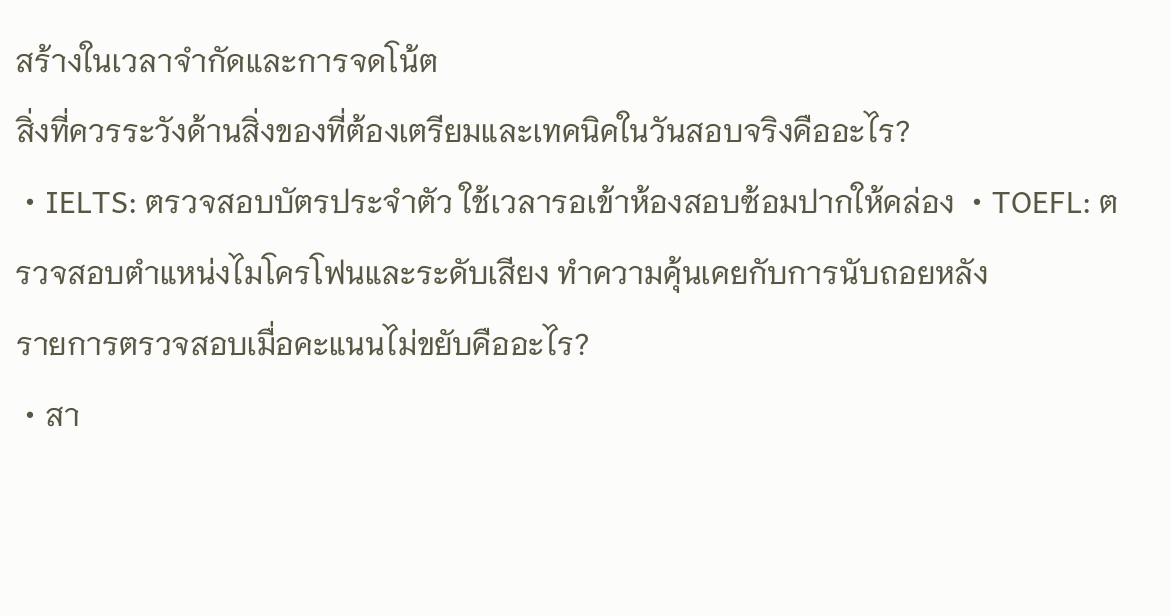สร้างในเวลาจำกัดและการจดโน้ต
สิ่งที่ควรระวังด้านสิ่งของที่ต้องเตรียมและเทคนิคในวันสอบจริงคืออะไร?
・IELTS: ตรวจสอบบัตรประจำตัว ใช้เวลารอเข้าห้องสอบซ้อมปากให้คล่อง ・TOEFL: ตรวจสอบตำแหน่งไมโครโฟนและระดับเสียง ทำความคุ้นเคยกับการนับถอยหลัง
รายการตรวจสอบเมื่อคะแนนไม่ขยับคืออะไร?
・สา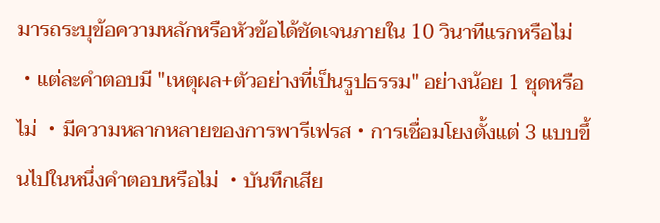มารถระบุข้อความหลักหรือหัวข้อได้ชัดเจนภายใน 10 วินาทีแรกหรือไม่ ・แต่ละคำตอบมี "เหตุผล+ตัวอย่างที่เป็นรูปธรรม" อย่างน้อย 1 ชุดหรือไม่ ・มีความหลากหลายของการพารีเฟรส・การเชื่อมโยงตั้งแต่ 3 แบบขึ้นไปในหนึ่งคำตอบหรือไม่ ・บันทึกเสีย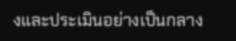งและประเมินอย่างเป็นกลาง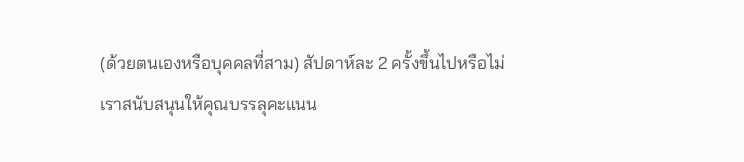(ด้วยตนเองหรือบุคคลที่สาม) สัปดาห์ละ 2 ครั้งขึ้นไปหรือไม่
เราสนับสนุนให้คุณบรรลุคะแนน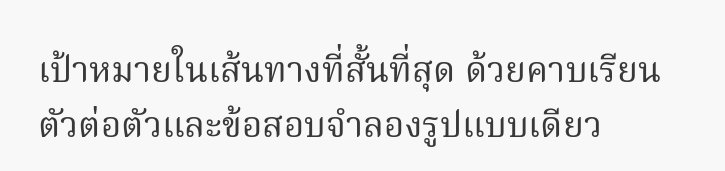เป้าหมายในเส้นทางที่สั้นที่สุด ด้วยคาบเรียนตัวต่อตัวและข้อสอบจำลองรูปแบบเดียว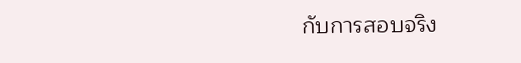กับการสอบจริง